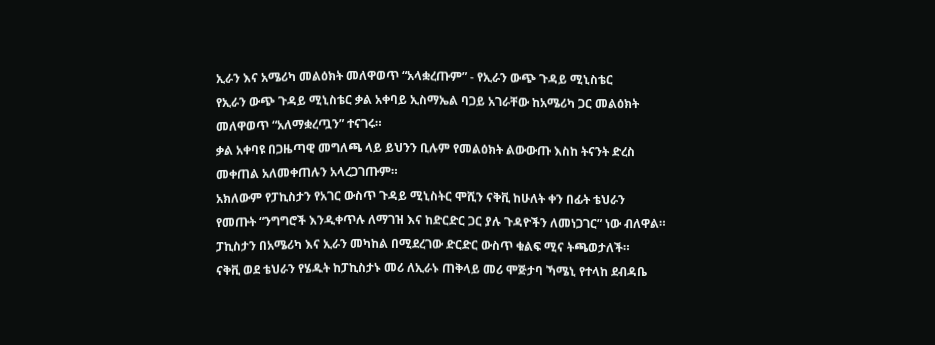ኢራን እና አሜሪካ መልዕክት መለዋወጥ “አላቋረጡም” - የኢራን ውጭ ጉዳይ ሚኒስቴር
የኢራን ውጭ ጉዳይ ሚኒስቴር ቃል አቀባይ ኢስማኤል ባጋይ አገራቸው ከአሜሪካ ጋር መልዕክት መለዋወጥ “አለማቋረጧን” ተናገሩ።
ቃል አቀባዩ በጋዜጣዊ መግለጫ ላይ ይህንን ቢሉም የመልዕክት ልውውጡ እስከ ትናንት ድረስ መቀጠል አለመቀጠሉን አላረጋገጡም።
አክለውም የፓኪስታን የአገር ውስጥ ጉዳይ ሚኒስትር ሞሺን ናቅቪ ከሁለት ቀን በፊት ቴህራን የመጡት “ንግግሮች እንዲቀጥሉ ለማገዝ እና ከድርድር ጋር ያሉ ጉዳዮችን ለመነጋገር” ነው ብለዋል።
ፓኪስታን በአሜሪካ እና ኢራን መካከል በሚደረገው ድርድር ውስጥ ቁልፍ ሚና ትጫወታለች።
ናቅቪ ወደ ቴህራን የሄዱት ከፓኪስታኑ መሪ ለኢራኑ ጠቅላይ መሪ ሞጅታባ ኻሜኒ የተላከ ደብዳቤ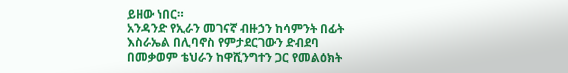ይዘው ነበር።
አንዳንድ የኢራን መገናኛ ብዙኃን ከሳምንት በፊት እስራኤል በሊባኖስ የምታደርገውን ድብደባ በመቃወም ቴህራን ከዋሺንግተን ጋር የመልዕክት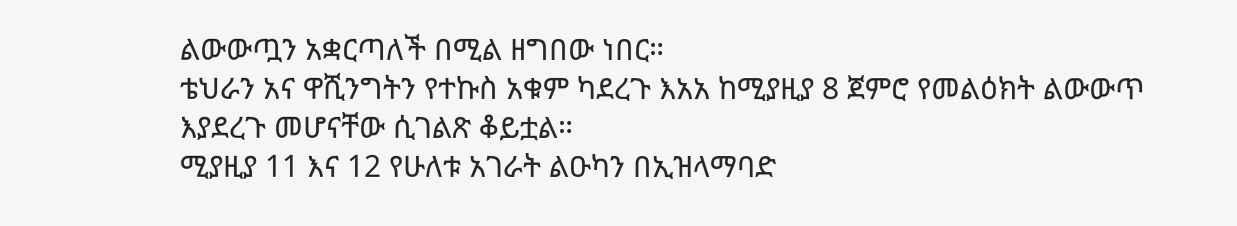ልውውጧን አቋርጣለች በሚል ዘግበው ነበር።
ቴህራን አና ዋሺንግትን የተኩስ አቁም ካደረጉ እአአ ከሚያዚያ 8 ጀምሮ የመልዕክት ልውውጥ እያደረጉ መሆናቸው ሲገልጽ ቆይቷል።
ሚያዚያ 11 እና 12 የሁለቱ አገራት ልዑካን በኢዝላማባድ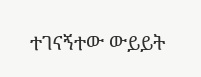ተገናኝተው ውይይት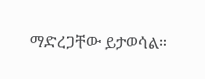ማድረጋቸው ይታወሳል።